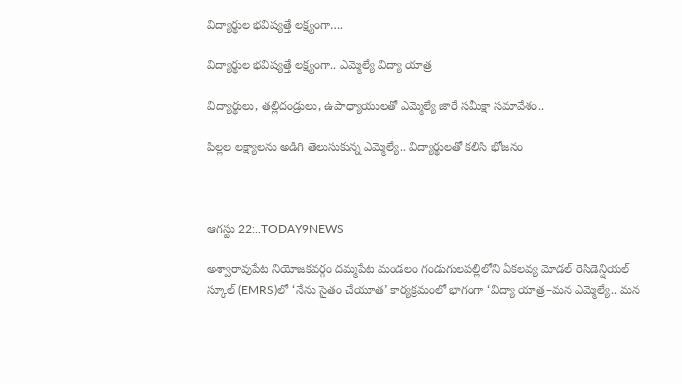విద్యార్థుల భవిష్యత్తే లక్ష్యంగా….

విద్యార్థుల భవిష్యత్తే లక్ష్యంగా.. ఎమ్మెల్యే విద్యా యాత్ర

విద్యార్థులు, తల్లిదండ్రులు, ఉపాధ్యాయులతో ఎమ్మెల్యే జారే సమీక్షా సమావేశం..

పిల్లల లక్ష్యాలను అడిగి తెలుసుకున్న ఎమ్మెల్యే.. విద్యార్థులతో కలిసి భోజనం



ఆగస్టు 22:..TODAY9NEWS

అశ్వారావుపేట నియోజకవర్గం దమ్మపేట మండలం గండుగులపల్లిలోని ఏకలవ్య మోడల్ రెసిడెన్షియల్ స్కూల్‌ (EMRS)లో ‘నేను సైతం చేయూత’ కార్యక్రమంలో భాగంగా ‘విద్యా యాత్ర–మన ఎమ్మెల్యే.. మన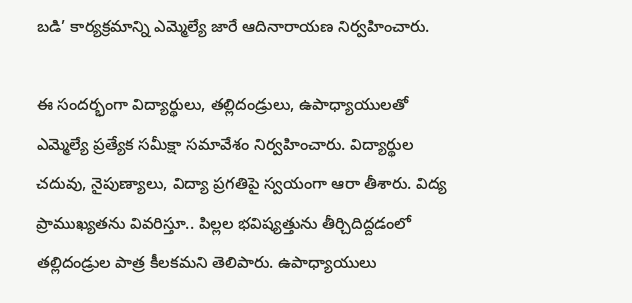బడి’ కార్యక్రమాన్ని ఎమ్మెల్యే జారే ఆదినారాయణ నిర్వహించారు.

ఈ సందర్భంగా విద్యార్థులు, తల్లిదండ్రులు, ఉపాధ్యాయులతో ఎమ్మెల్యే ప్రత్యేక సమీక్షా సమావేశం నిర్వహించారు. విద్యార్థుల చదువు, నైపుణ్యాలు, విద్యా ప్రగతిపై స్వయంగా ఆరా తీశారు. విద్య ప్రాముఖ్యతను వివరిస్తూ.. పిల్లల భవిష్యత్తును తీర్చిదిద్దడంలో తల్లిదండ్రుల పాత్ర కీలకమని తెలిపారు. ఉపాధ్యాయులు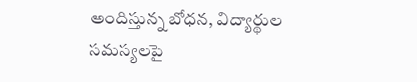అందిస్తున్న బోధన, విద్యార్థుల సమస్యలపై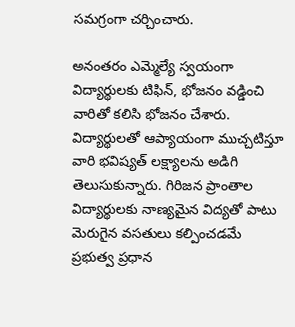సమగ్రంగా చర్చించారు.

అనంతరం ఎమ్మెల్యే స్వయంగా విద్యార్థులకు టిఫిన్, భోజనం వడ్డించి వారితో కలిసి భోజనం చేశారు. విద్యార్థులతో ఆప్యాయంగా ముచ్చటిస్తూ వారి భవిష్యత్ లక్ష్యాలను అడిగి తెలుసుకున్నారు. గిరిజన ప్రాంతాల విద్యార్థులకు నాణ్యమైన విద్యతో పాటు మెరుగైన వసతులు కల్పించడమే ప్రభుత్వ ప్రధాన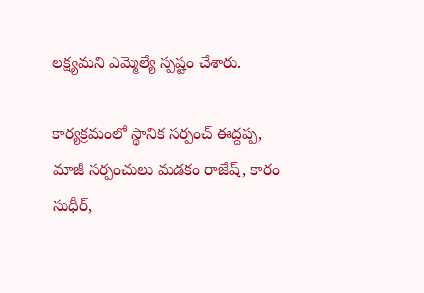లక్ష్యమని ఎమ్మెల్యే స్పష్టం చేశారు.

కార్యక్రమంలో స్థానిక సర్పంచ్ ఈద్దప్ప, మాజీ సర్పంచులు మడకం రాజేష్, కారం సుధీర్,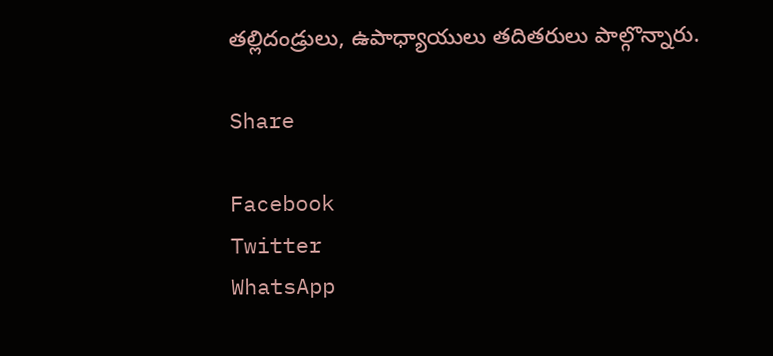తల్లిదండ్రులు, ఉపాధ్యాయులు తదితరులు పాల్గొన్నారు.

Share

Facebook
Twitter
WhatsApp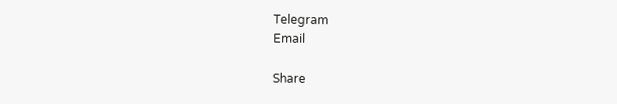Telegram
Email

Share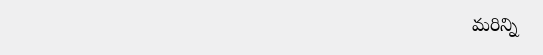మరిన్ని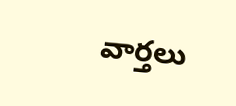వార్తలు